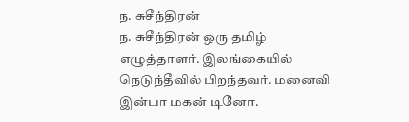ந. சுசீந்திரன்
ந. சுசீந்திரன் ஒரு தமிழ் எழுத்தாளர். இலங்கையில் நெடுந்தீவில் பிறந்தவர். மனைவி இன்பா மகன் டினோ.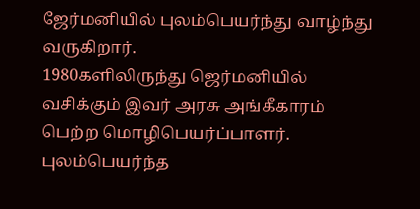ஜேர்மனியில் புலம்பெயர்ந்து வாழ்ந்து வருகிறார்.
1980களிலிருந்து ஜெர்மனியில் வசிக்கும் இவர் அரசு அங்கீகாரம் பெற்ற மொழிபெயர்ப்பாளர். புலம்பெயர்ந்த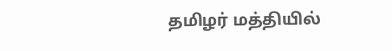தமிழர் மத்தியில்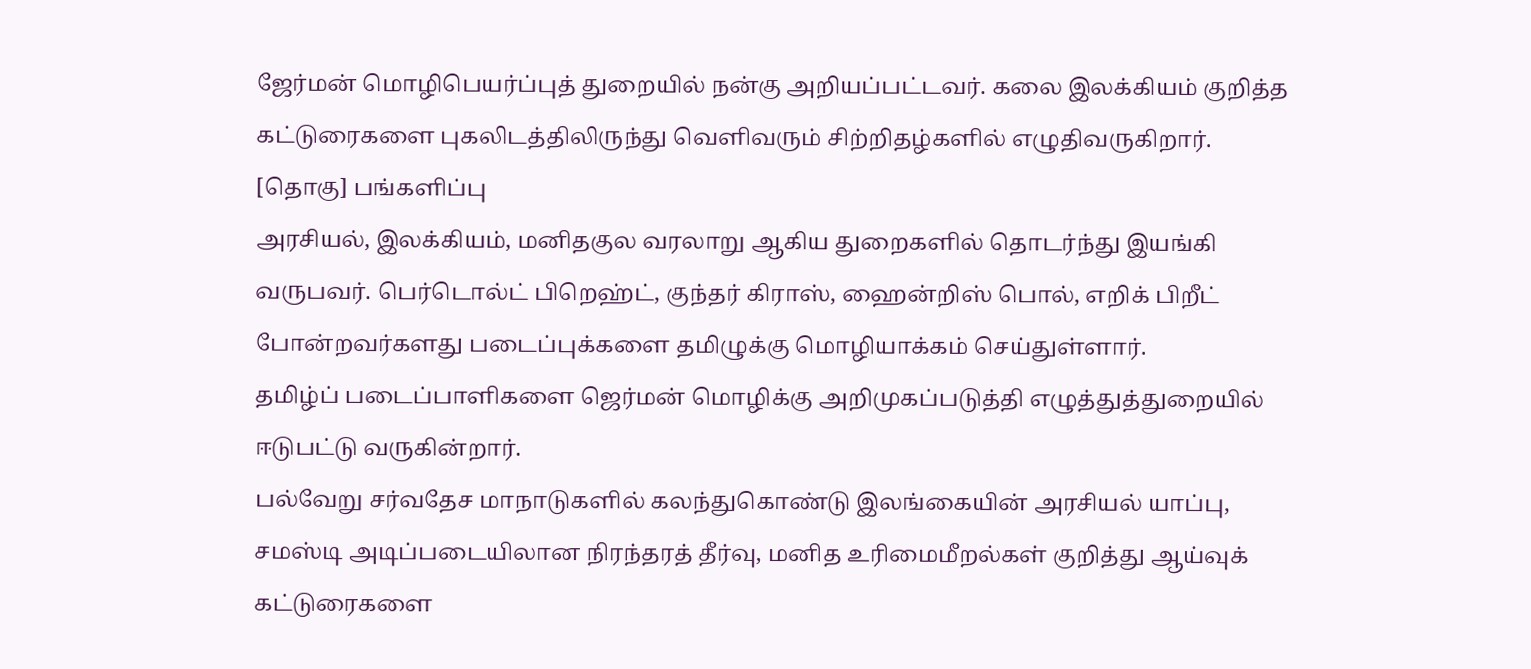ஜேர்மன் மொழிபெயர்ப்புத் துறையில் நன்கு அறியப்பட்டவர். கலை இலக்கியம் குறித்த கட்டுரைகளை புகலிடத்திலிருந்து வெளிவரும் சிற்றிதழ்களில் எழுதிவருகிறார்.
[தொகு] பங்களிப்பு
அரசியல், இலக்கியம், மனிதகுல வரலாறு ஆகிய துறைகளில் தொடர்ந்து இயங்கி வருபவர். பெர்டொல்ட் பிறெஹ்ட், குந்தர் கிராஸ், ஹைன்றிஸ் பொல், எறிக் பிறீட் போன்றவர்களது படைப்புக்களை தமிழுக்கு மொழியாக்கம் செய்துள்ளார்.
தமிழ்ப் படைப்பாளிகளை ஜெர்மன் மொழிக்கு அறிமுகப்படுத்தி எழுத்துத்துறையில் ஈடுபட்டு வருகின்றார்.
பல்வேறு சர்வதேச மாநாடுகளில் கலந்துகொண்டு இலங்கையின் அரசியல் யாப்பு, சமஸ்டி அடிப்படையிலான நிரந்தரத் தீர்வு, மனித உரிமைமீறல்கள் குறித்து ஆய்வுக் கட்டுரைகளை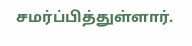சமர்ப்பித்துள்ளார்.